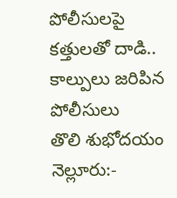పోలీసులపై కత్తులతో దాడి.. కాల్పులు జరిపిన పోలీసులు
తొలి శుభోదయం నెల్లూరు:-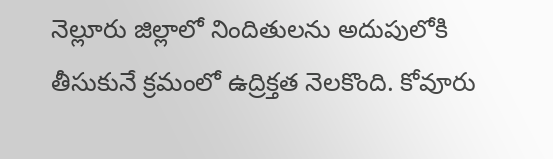నెల్లూరు జిల్లాలో నిందితులను అదుపులోకి తీసుకునే క్రమంలో ఉద్రిక్తత నెలకొంది. కోవూరు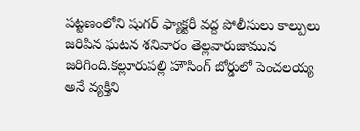పట్టణంలోని షుగర్ ఫ్యాక్టరీ వద్ద పోలీసులు కాల్పులు జరిపిన ఘటన శనివారం తెల్లవారుజామున జరిగింది.కల్లూరుపల్లి హౌసింగ్ బోర్డులో పెంచలయ్య అనే వ్యక్తిని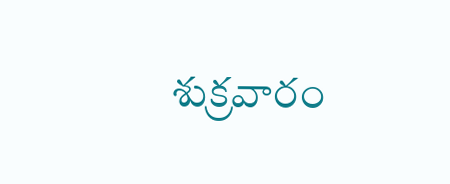శుక్రవారం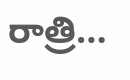రాత్రి…